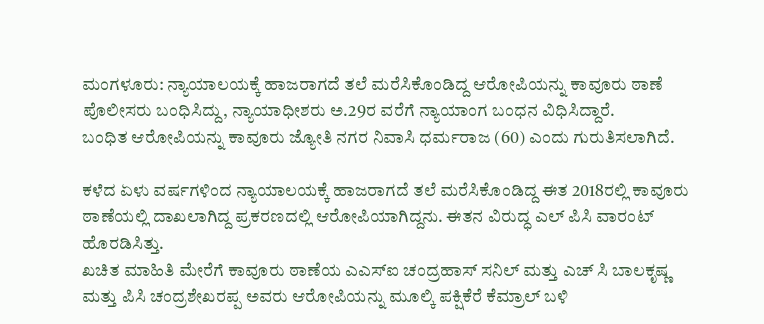ಮಂಗಳೂರು: ನ್ಯಾಯಾಲಯಕ್ಕೆ ಹಾಜರಾಗದೆ ತಲೆ ಮರೆಸಿಕೊಂಡಿದ್ದ ಆರೋಪಿಯನ್ನು ಕಾವೂರು ಠಾಣೆ ಪೊಲೀಸರು ಬಂಧಿಸಿದ್ದು, ನ್ಯಾಯಾಧೀಶರು ಅ.29ರ ವರೆಗೆ ನ್ಯಾಯಾಂಗ ಬಂಧನ ವಿಧಿಸಿದ್ದಾರೆ.
ಬಂಧಿತ ಆರೋಪಿಯನ್ನು ಕಾವೂರು ಜ್ಯೋತಿ ನಗರ ನಿವಾಸಿ ಧರ್ಮರಾಜ (60) ಎಂದು ಗುರುತಿಸಲಾಗಿದೆ.

ಕಳೆದ ಏಳು ವರ್ಷಗಳಿಂದ ನ್ಯಾಯಾಲಯಕ್ಕೆ ಹಾಜರಾಗದೆ ತಲೆ ಮರೆಸಿಕೊಂಡಿದ್ದ ಈತ 2018ರಲ್ಲಿ ಕಾವೂರು ಠಾಣೆಯಲ್ಲಿ ದಾಖಲಾಗಿದ್ದ ಪ್ರಕರಣದಲ್ಲಿ ಆರೋಪಿಯಾಗಿದ್ದನು. ಈತನ ವಿರುದ್ಧ ಎಲ್ ಪಿಸಿ ವಾರಂಟ್ ಹೊರಡಿಸಿತ್ತು.
ಖಚಿತ ಮಾಹಿತಿ ಮೇರೆಗೆ ಕಾವೂರು ಠಾಣೆಯ ಎಎಸ್ಐ ಚಂದ್ರಹಾಸ್ ಸನಿಲ್ ಮತ್ತು ಎಚ್ ಸಿ ಬಾಲಕೃಷ್ಣ ಮತ್ತು ಪಿಸಿ ಚಂದ್ರಶೇಖರಪ್ಪ ಅವರು ಆರೋಪಿಯನ್ನು ಮೂಲ್ಕಿ ಪಕ್ಷಿಕೆರೆ ಕೆಮ್ರಾಲ್ ಬಳಿ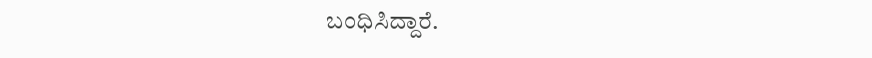ಬಂಧಿಸಿದ್ದಾರೆ.